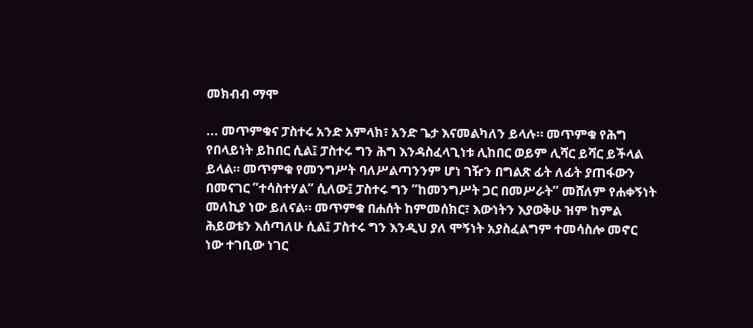መክብብ ማሞ

... መጥምቁና ፓስተሩ አንድ አምላክ፣ አንድ ጌታ እናመልካለን ይላሉ። መጥምቁ የሕግ የበላይነት ይከበር ሲል፤ ፓስተሩ ግን ሕግ እንዳስፈላጊነቱ ሊከበር ወይም ሊሻር ይሻር ይችላል ይላል። መጥምቁ የመንግሥት ባለሥልጣንንም ሆነ ገዥን በግልጽ ፊት ለፊት ያጠፋውን በመናገር ”ተሳስተሃል” ሲለው፤ ፓስተሩ ግን ”ከመንግሥት ጋር በመሥራት” መሸለም የሐቀኝነት መለኪያ ነው ይለናል። መጥምቁ በሐሰት ከምመሰክር፣ እውነትን እያወቅሁ ዝም ከምል ሕይወቴን እሰጣለሁ ሲል፤ ፓስተሩ ግን እንዲህ ያለ ሞኝነት አያስፈልግም ተመሳስሎ መኖር ነው ተገቢው ነገር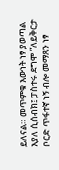ይለናል። መጥምቁ እውነት ነፃ ያወጣል እያለ ሲሰብክ፤ ፓስተሩ ደግሞ ”ለይቅርታ ቦርድ ጥፋተኛ ነኝ ብሎ መማጸን ነፃ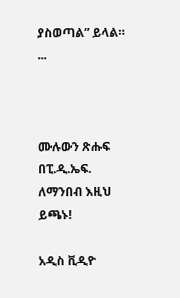ያስወጣል” ይላል። ...



ሙሉውን ጽሑፍ በፒ.ዲ.ኤፍ. ለማንበብ እዚህ ይጫኑ!

አዲስ ቪዲዮ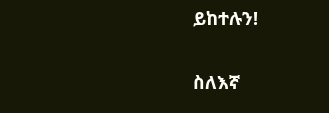ይከተሉን!

ስለእኛ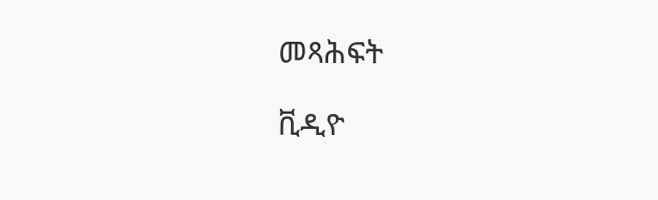መጻሕፍት

ቪዲዮ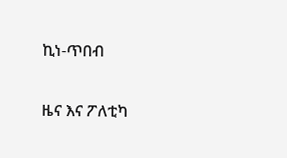ኪነ-ጥበብ

ዜና እና ፖለቲካ